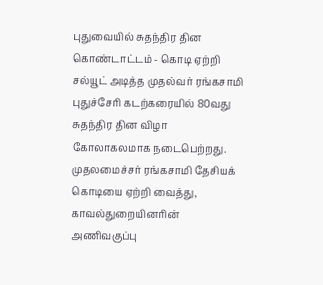புதுவையில் சுதந்திர தின கொண்டாட்டம் - கொடி ஏற்றி சல்யூட் அடித்த முதல்வர் ரங்கசாமி புதுச்சேரி கடற்கரையில் 80வது சுதந்திர தின விழா கோலாகலமாக நடைபெற்றது. முதலமைச்சர் ரங்கசாமி தேசியக் கொடியை ஏற்றி வைத்து, காவல்துறையினரின் அணிவகுப்பு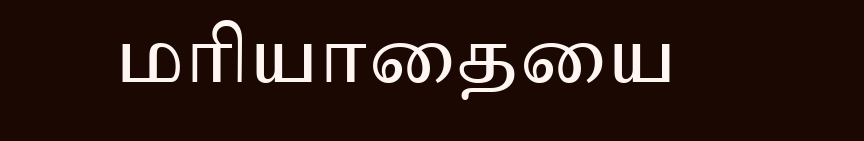மரியாதையை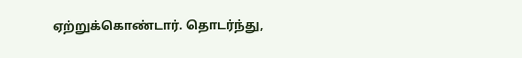ஏற்றுக்கொண்டார். தொடர்ந்து,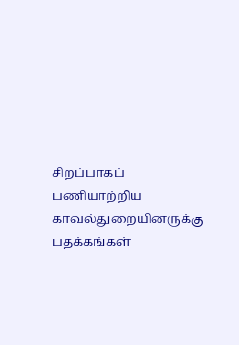சிறப்பாகப் பணியாற்றிய காவல்துறையினருக்கு பதக்கங்கள்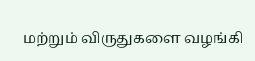மற்றும் விருதுகளை வழங்கி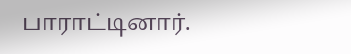பாராட்டினார்.